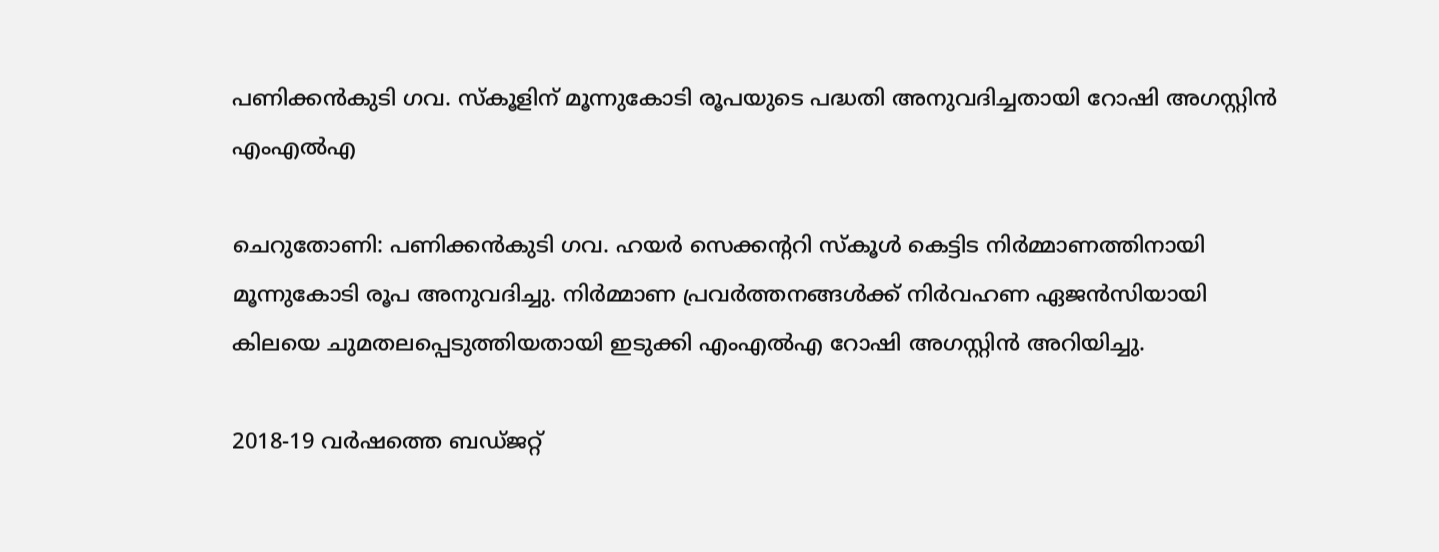പണിക്കന്‍കുടി ഗവ. സ്‌കൂളിന് മൂന്നുകോടി രൂപയുടെ പദ്ധതി അനുവദിച്ചതായി റോഷി അഗസ്റ്റിന്‍ എംഎല്‍എ

ചെറുതോണി: പണിക്കന്‍കുടി ഗവ. ഹയര്‍ സെക്കന്ററി സ്‌കൂള്‍ കെട്ടിട നിര്‍മ്മാണത്തിനായി മൂന്നുകോടി രൂപ അനുവദിച്ചു. നിര്‍മ്മാണ പ്രവര്‍ത്തനങ്ങള്‍ക്ക് നിര്‍വഹണ ഏജന്‍സിയായി കിലയെ ചുമതലപ്പെടുത്തിയതായി ഇടുക്കി എംഎല്‍എ റോഷി അഗസ്റ്റിന്‍ അറിയിച്ചു.

2018-19 വര്‍ഷത്തെ ബഡ്ജറ്റ്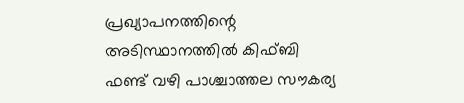പ്രഖ്യാപനത്തിന്റെ അടിസ്ഥാനത്തില്‍ കിഫ്ബി ഫണ്ട് വഴി പാശ്ചാത്തല സൗകര്യ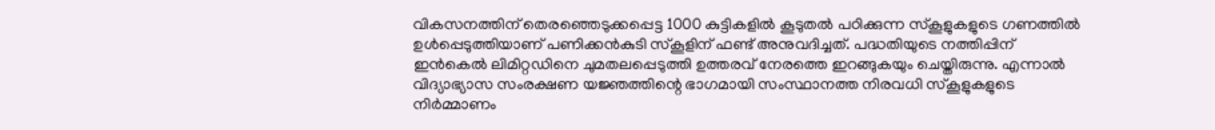വികസനത്തിന് തെരഞ്ഞെടുക്കപ്പെട്ട 1000 കുട്ടികളില്‍ കൂടുതല്‍ പഠിക്കുന്ന സ്‌കൂളുകളുടെ ഗണത്തില്‍ ഉള്‍പ്പെടുത്തിയാണ് പണിക്കന്‍കുടി സ്‌കൂളിന് ഫണ്ട് അനുവദിച്ചത്. പദ്ധതിയുടെ നത്തിപ്പിന് ഇന്‍കെല്‍ ലിമിറ്റഡിനെ ചുമതലപ്പെടുത്തി ഉത്തരവ് നേരത്തെ ഇറങ്ങുകയും ചെയ്തിരുന്നു. എന്നാല്‍ വിദ്യാഭ്യാസ സംരക്ഷണ യജ്ഞത്തിന്റെ ഭാഗമായി സംസ്ഥാനത്ത നിരവധി സ്‌കൂളുകളുടെ നിര്‍മ്മാണം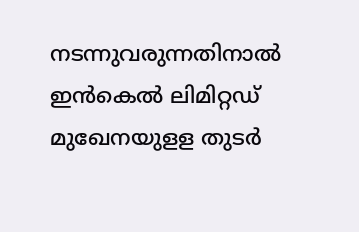നടന്നുവരുന്നതിനാല്‍ ഇന്‍കെല്‍ ലിമിറ്റഡ് മുഖേനയുളള തുടര്‍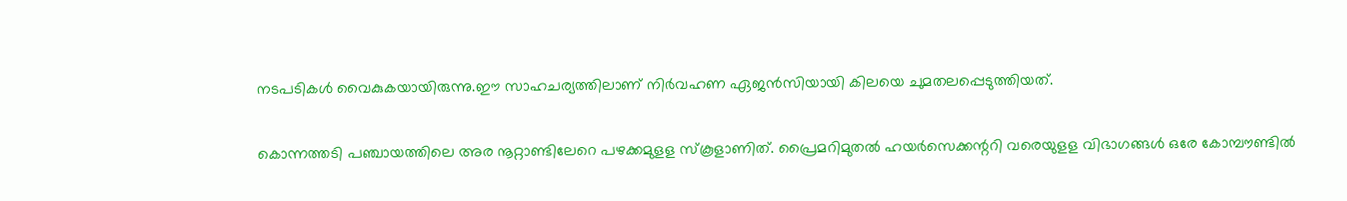നടപടികള്‍ വൈകുകയായിരുന്നു.ഈ സാഹചര്യത്തിലാണ് നിര്‍വഹണ ഏജന്‍സിയായി കിലയെ ചുമതലപ്പെടുത്തിയത്.

കൊന്നത്തടി പഞ്ചായത്തിലെ അര നൂറ്റാണ്ടിലേറെ പഴക്കമുളള സ്‌കൂളാണിത്. പ്രൈമറിമുതല്‍ ഹയര്‍സെക്കന്ററി വരെയുളള വിഭാഗങ്ങള്‍ ഒരേ കോമ്പൗണ്ടില്‍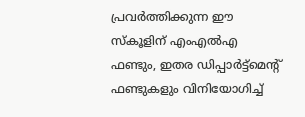പ്രവര്‍ത്തിക്കുന്ന ഈ സ്‌കൂളിന് എംഎല്‍എ ഫണ്ടും, ഇതര ഡിപ്പാര്‍ട്ട്‌മെന്റ് ഫണ്ടുകളും വിനിയോഗിച്ച്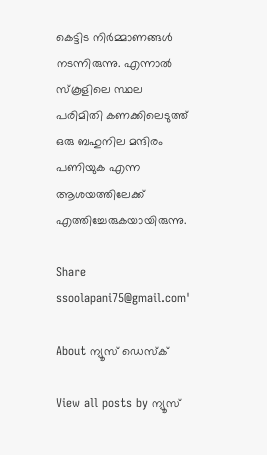കെട്ടിട നിര്‍മ്മാണങ്ങള്‍ നടന്നിരുന്നു. എന്നാല്‍ സ്‌കൂളിലെ സ്ഥല പരിമിതി കണക്കിലെടുത്ത് ഒരു ബഹുനില മന്ദിരം പണിയുക എന്ന ആശയത്തിലേക്ക് എത്തിച്ചേരുകയായിരുന്നു.

Share
ssoolapani75@gmail.com'

About ന്യൂസ് ഡെസ്ക്

View all posts by ന്യൂസ്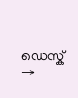ഡെസ്ക് →